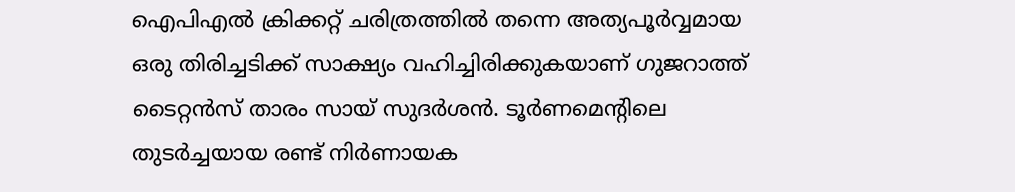ഐപിഎൽ ക്രിക്കറ്റ് ചരിത്രത്തിൽ തന്നെ അത്യപൂർവ്വമായ ഒരു തിരിച്ചടിക്ക് സാക്ഷ്യം വഹിച്ചിരിക്കുകയാണ് ഗുജറാത്ത് ടൈറ്റൻസ് താരം സായ് സുദർശൻ. ടൂർണമെന്റിലെ തുടർച്ചയായ രണ്ട് നിർണായക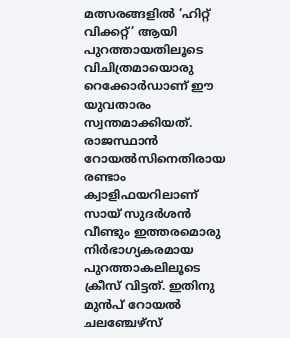മത്സരങ്ങളിൽ ‘ഹിറ്റ് വിക്കറ്റ്’ ആയി പുറത്തായതിലൂടെ വിചിത്രമായൊരു റെക്കോർഡാണ് ഈ യുവതാരം സ്വന്തമാക്കിയത്.
രാജസ്ഥാൻ റോയൽസിനെതിരായ രണ്ടാം ക്വാളിഫയറിലാണ് സായ് സുദർശൻ വീണ്ടും ഇത്തരമൊരു നിർഭാഗ്യകരമായ പുറത്താകലിലൂടെ ക്രീസ് വിട്ടത്. ഇതിനു മുൻപ് റോയൽ ചലഞ്ചേഴ്സ്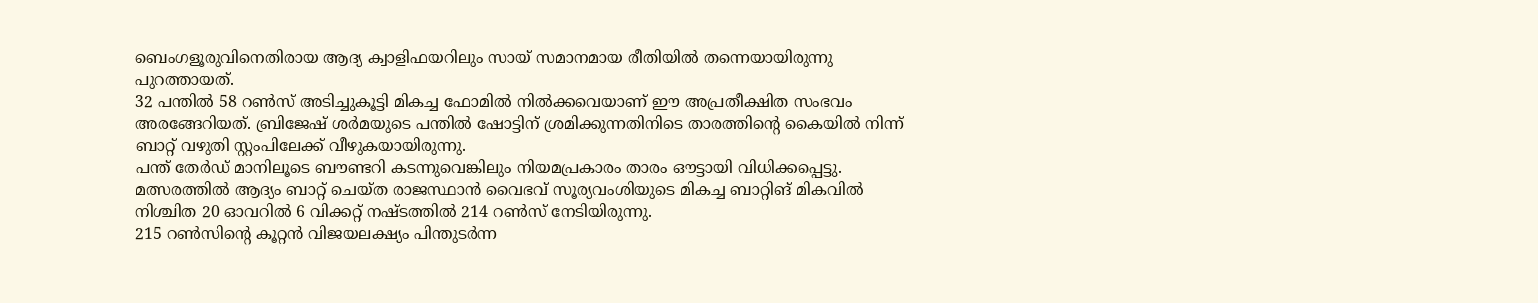ബെംഗളൂരുവിനെതിരായ ആദ്യ ക്വാളിഫയറിലും സായ് സമാനമായ രീതിയിൽ തന്നെയായിരുന്നു പുറത്തായത്.
32 പന്തിൽ 58 റൺസ് അടിച്ചുകൂട്ടി മികച്ച ഫോമിൽ നിൽക്കവെയാണ് ഈ അപ്രതീക്ഷിത സംഭവം അരങ്ങേറിയത്. ബ്രിജേഷ് ശർമയുടെ പന്തിൽ ഷോട്ടിന് ശ്രമിക്കുന്നതിനിടെ താരത്തിന്റെ കൈയിൽ നിന്ന് ബാറ്റ് വഴുതി സ്റ്റംപിലേക്ക് വീഴുകയായിരുന്നു.
പന്ത് തേർഡ് മാനിലൂടെ ബൗണ്ടറി കടന്നുവെങ്കിലും നിയമപ്രകാരം താരം ഔട്ടായി വിധിക്കപ്പെട്ടു. മത്സരത്തിൽ ആദ്യം ബാറ്റ് ചെയ്ത രാജസ്ഥാൻ വൈഭവ് സൂര്യവംശിയുടെ മികച്ച ബാറ്റിങ് മികവിൽ നിശ്ചിത 20 ഓവറിൽ 6 വിക്കറ്റ് നഷ്ടത്തിൽ 214 റൺസ് നേടിയിരുന്നു.
215 റൺസിന്റെ കൂറ്റൻ വിജയലക്ഷ്യം പിന്തുടർന്ന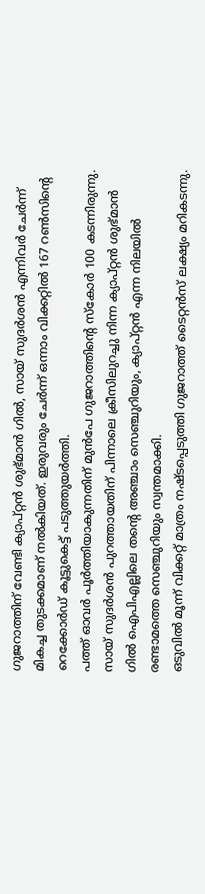ഗുജറാത്തിന് വേണ്ടി ക്യാപ്റ്റൻ ശുഭ്മാൻ ഗിൽ, സായ് സുദർശൻ എന്നിവർ ചേർന്ന് മികച്ച തുടക്കമാണ് നൽകിയത്. ഇരുവരും ചേർന്ന് ഒന്നാം വിക്കറ്റിൽ 167 റൺസിന്റെ റെക്കോർഡ് കൂട്ടുകെട്ട് പടുത്തുയർത്തി.
പത്ത് ഓവർ പൂർത്തിയാകുന്നതിന് മുൻപേ ഗുജറാത്തിന്റെ സ്കോർ 100 കടന്നിരുന്നു. സായ് സുദർശൻ പുറത്തായതിന് പിന്നാലെ ക്രീസിലുറച്ചു നിന്ന ക്യാപ്റ്റൻ ശുഭ്മാൻ ഗിൽ ഐപിഎല്ലിലെ തന്റെ അഞ്ചാം സെഞ്ചുറിയും, ക്യാപ്റ്റൻ എന്ന നിലയിൽ രണ്ടാമത്തെ സെഞ്ചുറിയും സ്വന്തമാക്കി.
ഒടുവിൽ മൂന്ന് വിക്കറ്റ് മാത്രം നഷ്ടപ്പെടുത്തി ഗുജറാത്ത് ടൈറ്റൻസ് ലക്ഷ്യം മറികടന്നു.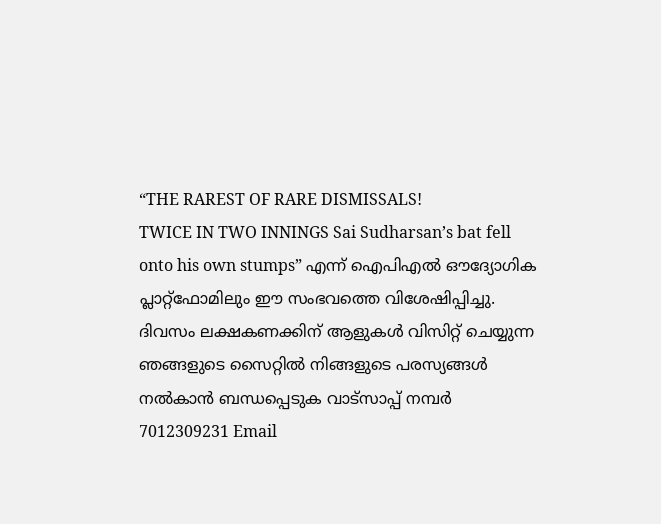“THE RAREST OF RARE DISMISSALS!
TWICE IN TWO INNINGS Sai Sudharsan’s bat fell onto his own stumps” എന്ന് ഐപിഎൽ ഔദ്യോഗിക പ്ലാറ്റ്ഫോമിലും ഈ സംഭവത്തെ വിശേഷിപ്പിച്ചു.
ദിവസം ലക്ഷകണക്കിന് ആളുകൾ വിസിറ്റ് ചെയ്യുന്ന ഞങ്ങളുടെ സൈറ്റിൽ നിങ്ങളുടെ പരസ്യങ്ങൾ നൽകാൻ ബന്ധപ്പെടുക വാട്സാപ്പ് നമ്പർ 7012309231 Email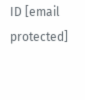ID [email protected]